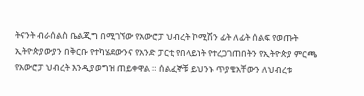ትናንት ብራሰልስ ቤልጂግ በሚገኘው የአውሮፓ ህብረት ኮሚሽን ፊት ለፊት ሰልፍ የወጡት ኢትዮጵያውያን በቅርቡ የተካሄደውንና የአንድ ፓርቲ የበላይነት የተረጋገጠበትን የኢትዮጵያ ምርጫ የአውሮፓ ህብረት እንዲያወግዝ ጠይቀዋል ። ሰልፈኞቹ ይህንኑ ጥያቄአቸውን ለህብረቱ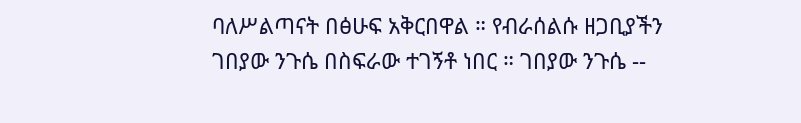ባለሥልጣናት በፅሁፍ አቅርበዋል ። የብራሰልሱ ዘጋቢያችን ገበያው ንጉሴ በስፍራው ተገኝቶ ነበር ። ገበያው ንጉሴ --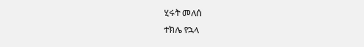ሂሩት መለሰ
ተክሌ የኋላ